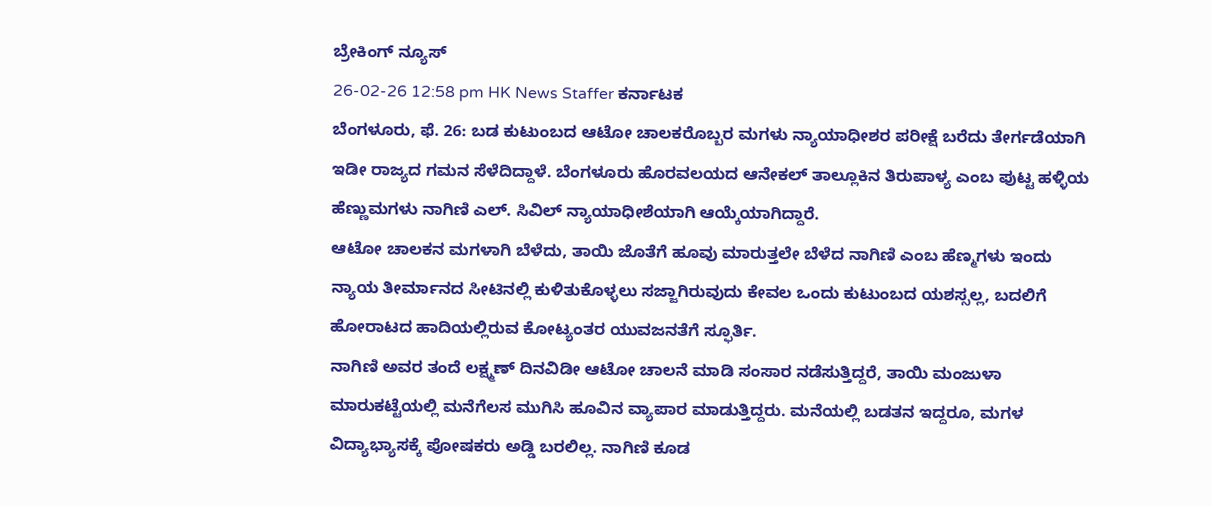ಬ್ರೇಕಿಂಗ್ ನ್ಯೂಸ್
26-02-26 12:58 pm HK News Staffer ಕರ್ನಾಟಕ
ಬೆಂಗಳೂರು, ಫೆ. 26: ಬಡ ಕುಟುಂಬದ ಆಟೋ ಚಾಲಕರೊಬ್ಬರ ಮಗಳು ನ್ಯಾಯಾಧೀಶರ ಪರೀಕ್ಷೆ ಬರೆದು ತೇರ್ಗಡೆಯಾಗಿ ಇಡೀ ರಾಜ್ಯದ ಗಮನ ಸೆಳೆದಿದ್ದಾಳೆ. ಬೆಂಗಳೂರು ಹೊರವಲಯದ ಆನೇಕಲ್ ತಾಲ್ಲೂಕಿನ ತಿರುಪಾಳ್ಯ ಎಂಬ ಪುಟ್ಟ ಹಳ್ಳಿಯ ಹೆಣ್ಣುಮಗಳು ನಾಗಿಣಿ ಎಲ್. ಸಿವಿಲ್ ನ್ಯಾಯಾಧೀಶೆಯಾಗಿ ಆಯ್ಕೆಯಾಗಿದ್ದಾರೆ.
ಆಟೋ ಚಾಲಕನ ಮಗಳಾಗಿ ಬೆಳೆದು, ತಾಯಿ ಜೊತೆಗೆ ಹೂವು ಮಾರುತ್ತಲೇ ಬೆಳೆದ ನಾಗಿಣಿ ಎಂಬ ಹೆಣ್ಮಗಳು ಇಂದು ನ್ಯಾಯ ತೀರ್ಮಾನದ ಸೀಟಿನಲ್ಲಿ ಕುಳಿತುಕೊಳ್ಳಲು ಸಜ್ಜಾಗಿರುವುದು ಕೇವಲ ಒಂದು ಕುಟುಂಬದ ಯಶಸ್ಸಲ್ಲ, ಬದಲಿಗೆ ಹೋರಾಟದ ಹಾದಿಯಲ್ಲಿರುವ ಕೋಟ್ಯಂತರ ಯುವಜನತೆಗೆ ಸ್ಫೂರ್ತಿ.
ನಾಗಿಣಿ ಅವರ ತಂದೆ ಲಕ್ಷ್ಮಣ್ ದಿನವಿಡೀ ಆಟೋ ಚಾಲನೆ ಮಾಡಿ ಸಂಸಾರ ನಡೆಸುತ್ತಿದ್ದರೆ, ತಾಯಿ ಮಂಜುಳಾ ಮಾರುಕಟ್ಟೆಯಲ್ಲಿ ಮನೆಗೆಲಸ ಮುಗಿಸಿ ಹೂವಿನ ವ್ಯಾಪಾರ ಮಾಡುತ್ತಿದ್ದರು. ಮನೆಯಲ್ಲಿ ಬಡತನ ಇದ್ದರೂ, ಮಗಳ ವಿದ್ಯಾಭ್ಯಾಸಕ್ಕೆ ಪೋಷಕರು ಅಡ್ಡಿ ಬರಲಿಲ್ಲ. ನಾಗಿಣಿ ಕೂಡ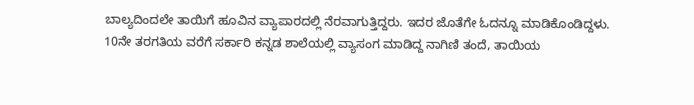ಬಾಲ್ಯದಿಂದಲೇ ತಾಯಿಗೆ ಹೂವಿನ ವ್ಯಾಪಾರದಲ್ಲಿ ನೆರವಾಗುತ್ತಿದ್ದರು. ಇದರ ಜೊತೆಗೇ ಓದನ್ನೂ ಮಾಡಿಕೊಂಡಿದ್ದಳು.
10ನೇ ತರಗತಿಯ ವರೆಗೆ ಸರ್ಕಾರಿ ಕನ್ನಡ ಶಾಲೆಯಲ್ಲಿ ವ್ಯಾಸಂಗ ಮಾಡಿದ್ದ ನಾಗಿಣಿ ತಂದೆ, ತಾಯಿಯ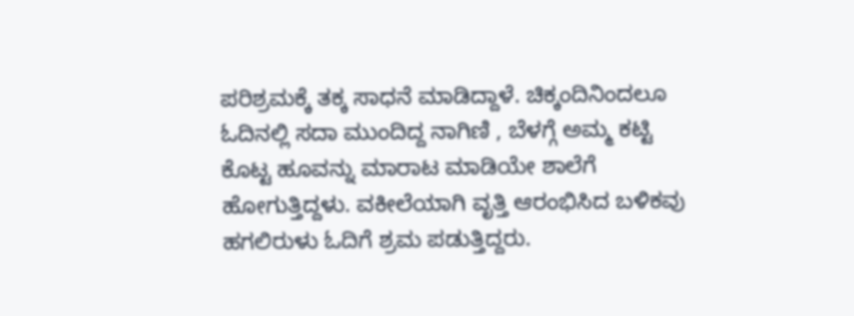ಪರಿಶ್ರಮಕ್ಕೆ ತಕ್ಕ ಸಾಧನೆ ಮಾಡಿದ್ದಾಳೆ. ಚಿಕ್ಕಂದಿನಿಂದಲೂ ಓದಿನಲ್ಲಿ ಸದಾ ಮುಂದಿದ್ದ ನಾಗಿಣಿ , ಬೆಳಗ್ಗೆ ಅಮ್ಮ ಕಟ್ಟಿ ಕೊಟ್ಟ ಹೂವನ್ನು ಮಾರಾಟ ಮಾಡಿಯೇ ಶಾಲೆಗೆ ಹೋಗುತ್ತಿದ್ದಳು. ವಕೀಲೆಯಾಗಿ ವೃತ್ತಿ ಆರಂಭಿಸಿದ ಬಳಿಕವು ಹಗಲಿರುಳು ಓದಿಗೆ ಶ್ರಮ ಪಡುತ್ತಿದ್ದರು.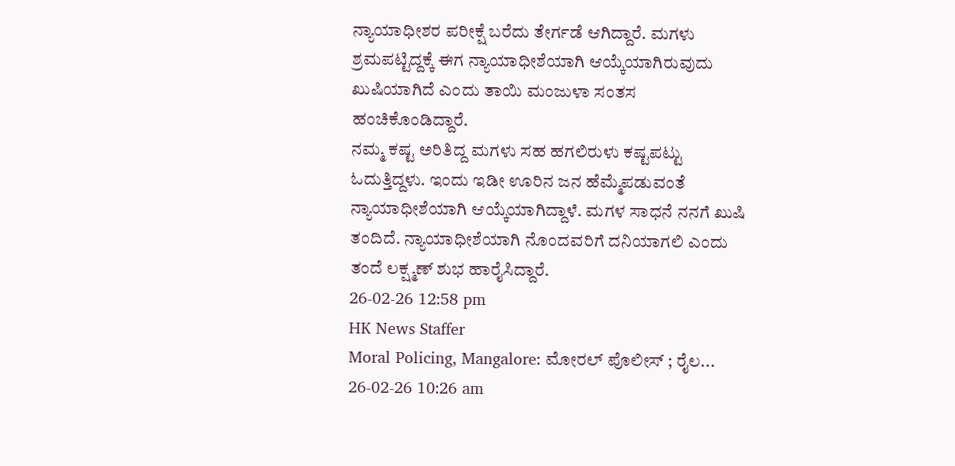ನ್ಯಾಯಾಧೀಶರ ಪರೀಕ್ಷೆ ಬರೆದು ತೇರ್ಗಡೆ ಆಗಿದ್ದಾರೆ. ಮಗಳು ಶ್ರಮಪಟ್ಟಿದ್ದಕ್ಕೆ ಈಗ ನ್ಯಾಯಾಧೀಶೆಯಾಗಿ ಆಯ್ಕೆಯಾಗಿರುವುದು ಖುಷಿಯಾಗಿದೆ ಎಂದು ತಾಯಿ ಮಂಜುಳಾ ಸಂತಸ ಹಂಚಿಕೊಂಡಿದ್ದಾರೆ.
ನಮ್ಮ ಕಷ್ಟ ಅರಿತಿದ್ದ ಮಗಳು ಸಹ ಹಗಲಿರುಳು ಕಷ್ಟಪಟ್ಟು ಓದುತ್ತಿದ್ದಳು. ಇಂದು ಇಡೀ ಊರಿನ ಜನ ಹೆಮ್ಮೆಪಡುವಂತೆ ನ್ಯಾಯಾಧೀಶೆಯಾಗಿ ಆಯ್ಕೆಯಾಗಿದ್ದಾಳೆ. ಮಗಳ ಸಾಧನೆ ನನಗೆ ಖುಷಿ ತಂದಿದೆ. ನ್ಯಾಯಾಧೀಶೆಯಾಗಿ ನೊಂದವರಿಗೆ ದನಿಯಾಗಲಿ ಎಂದು ತಂದೆ ಲಕ್ಷ್ಮಣ್ ಶುಭ ಹಾರೈಸಿದ್ದಾರೆ.
26-02-26 12:58 pm
HK News Staffer
Moral Policing, Mangalore: ಮೋರಲ್ ಪೊಲೀಸ್ ; ರೈಲ...
26-02-26 10:26 am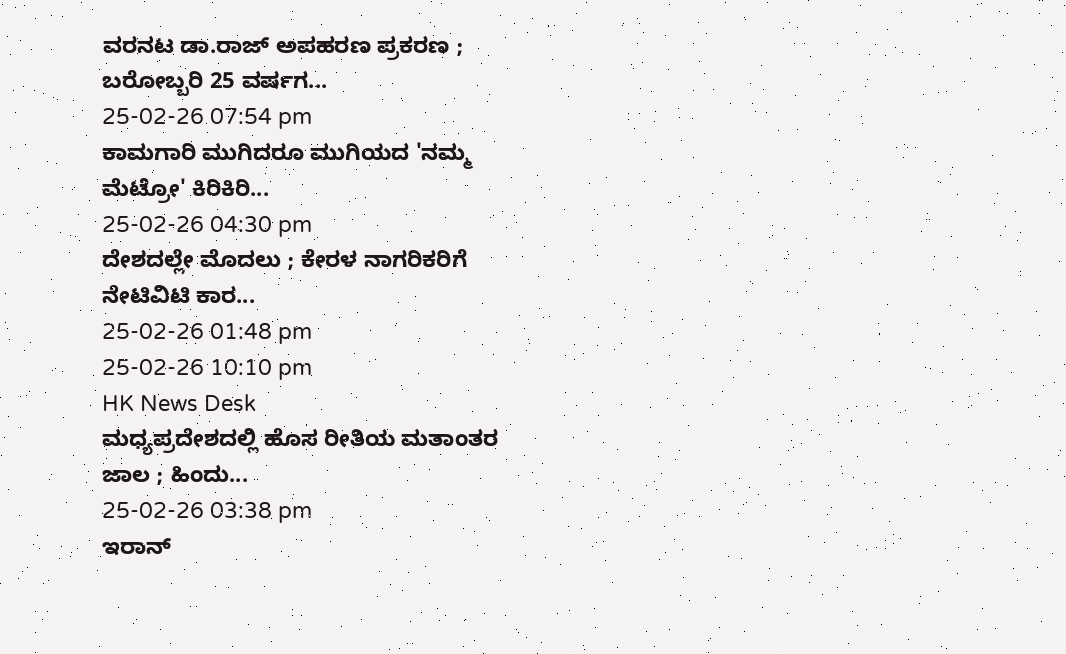ವರನಟ ಡಾ.ರಾಜ್ ಅಪಹರಣ ಪ್ರಕರಣ ; ಬರೋಬ್ಬರಿ 25 ವರ್ಷಗ...
25-02-26 07:54 pm
ಕಾಮಗಾರಿ ಮುಗಿದರೂ ಮುಗಿಯದ 'ನಮ್ಮ ಮೆಟ್ರೋ' ಕಿರಿಕಿರಿ...
25-02-26 04:30 pm
ದೇಶದಲ್ಲೇ ಮೊದಲು ; ಕೇರಳ ನಾಗರಿಕರಿಗೆ ನೇಟಿವಿಟಿ ಕಾರ...
25-02-26 01:48 pm
25-02-26 10:10 pm
HK News Desk
ಮಧ್ಯಪ್ರದೇಶದಲ್ಲಿ ಹೊಸ ರೀತಿಯ ಮತಾಂತರ ಜಾಲ ; ಹಿಂದು...
25-02-26 03:38 pm
ಇರಾನ್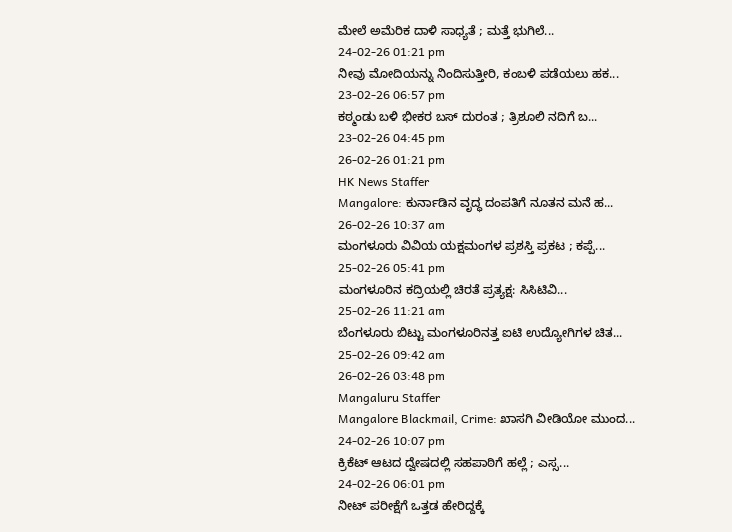ಮೇಲೆ ಅಮೆರಿಕ ದಾಳಿ ಸಾಧ್ಯತೆ ; ಮತ್ತೆ ಭುಗಿಲೆ...
24-02-26 01:21 pm
ನೀವು ಮೋದಿಯನ್ನು ನಿಂದಿಸುತ್ತೀರಿ, ಕಂಬಳಿ ಪಡೆಯಲು ಹಕ...
23-02-26 06:57 pm
ಕಠ್ಮಂಡು ಬಳಿ ಭೀಕರ ಬಸ್ ದುರಂತ ; ತ್ರಿಶೂಲಿ ನದಿಗೆ ಬ...
23-02-26 04:45 pm
26-02-26 01:21 pm
HK News Staffer
Mangalore: ಕುರ್ನಾಡಿನ ವೃದ್ಧ ದಂಪತಿಗೆ ನೂತನ ಮನೆ ಹ...
26-02-26 10:37 am
ಮಂಗಳೂರು ವಿವಿಯ ಯಕ್ಷಮಂಗಳ ಪ್ರಶಸ್ತಿ ಪ್ರಕಟ ; ಕಪ್ಪೆ...
25-02-26 05:41 pm
ಮಂಗಳೂರಿನ ಕದ್ರಿಯಲ್ಲಿ ಚಿರತೆ ಪ್ರತ್ಯಕ್ಷ: ಸಿಸಿಟಿವಿ...
25-02-26 11:21 am
ಬೆಂಗಳೂರು ಬಿಟ್ಟು ಮಂಗಳೂರಿನತ್ತ ಐಟಿ ಉದ್ಯೋಗಿಗಳ ಚಿತ...
25-02-26 09:42 am
26-02-26 03:48 pm
Mangaluru Staffer
Mangalore Blackmail, Crime: ಖಾಸಗಿ ವೀಡಿಯೋ ಮುಂದ...
24-02-26 10:07 pm
ಕ್ರಿಕೆಟ್ ಆಟದ ದ್ವೇಷದಲ್ಲಿ ಸಹಪಾಠಿಗೆ ಹಲ್ಲೆ ; ಎಸ್ಸ...
24-02-26 06:01 pm
ನೀಟ್ ಪರೀಕ್ಷೆಗೆ ಒತ್ತಡ ಹೇರಿದ್ದಕ್ಕೆ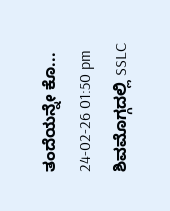ತಂದೆಯನ್ನೇ ಕೊ...
24-02-26 01:50 pm
ಶಿವಮೊಗ್ಗದಲ್ಲಿ SSLC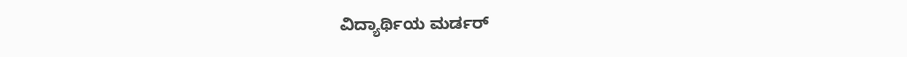ವಿದ್ಯಾರ್ಥಿಯ ಮರ್ಡರ್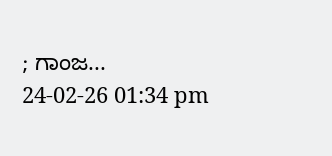; ಗಾಂಜ...
24-02-26 01:34 pm